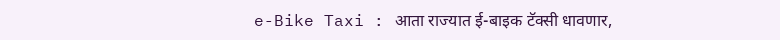e-Bike Taxi : आता राज्यात ई-बाइक टॅक्सी धावणार,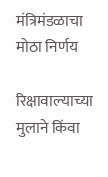मंत्रिमंडळाचा मोठा निर्णय

रिक्षावाल्याच्या मुलाने किंवा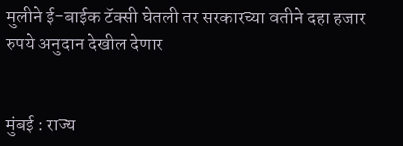मुलीने ई-बाईक टॅक्सी घेतली तर सरकारच्या वतीने दहा हजार रुपये अनुदान देखील देणार


मुंबई : राज्य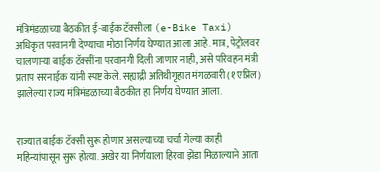मंत्रिमंडळाच्या बैठकीत ई-बाईक टॅक्सीला (e-Bike Taxi) अधिकृत परवानगी देण्याचा मोठा निर्णय घेण्यात आला आहे. मात्र, पेट्रोलवर चालणाऱ्या बाईक टॅक्सींना परवानगी दिली जाणार नाही, असे परिवहन मंत्री प्रताप सरनाईक यांनी स्पष्ट केले. सह्याद्री अतिथीगृहात मंगळवारी (१ एप्रिल) झालेल्या राज्य मंत्रिमंडळाच्या बैठकीत हा निर्णय घेण्यात आला.


राज्यात बाईक टॅक्सी सुरू होणार असल्याच्या चर्चा गेल्या काही महिन्यांपासून सुरू होत्या. अखेर या निर्णयाला हिरवा झेंडा मिळाल्याने आता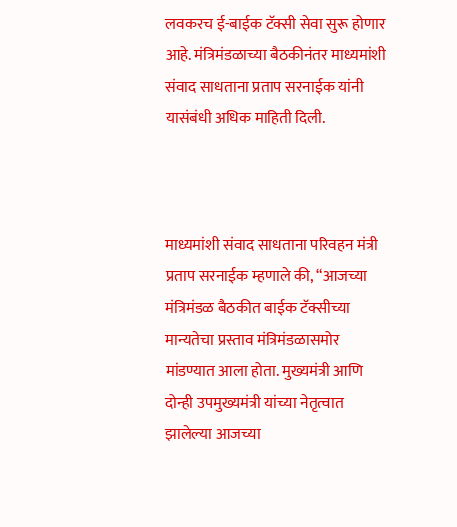लवकरच ई-बाईक टॅक्सी सेवा सुरू होणार आहे. मंत्रिमंडळाच्या बैठकीनंतर माध्यमांशी संवाद साधताना प्रताप सरनाईक यांनी यासंबंधी अधिक माहिती दिली.



माध्यमांशी संवाद साधताना परिवहन मंत्री प्रताप सरनाईक म्हणाले की, “आजच्या मंत्रिमंडळ बैठकीत बाईक टॅक्सीच्या मान्यतेचा प्रस्ताव मंत्रिमंडळासमोर मांडण्यात आला होता. मुख्यमंत्री आणि दोन्ही उपमुख्यमंत्री यांच्या नेतृत्वात झालेल्या आजच्या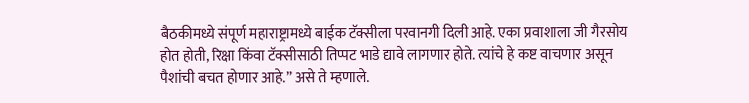बैठकीमध्ये संपूर्ण महाराष्ट्रामध्ये बाईक टॅक्सीला परवानगी दिली आहे. एका प्रवाशाला जी गैरसोय होत होती, रिक्षा किंवा टॅक्सीसाठी तिप्पट भाडे द्यावे लागणार होते. त्यांचे हे कष्ट वाचणार असून पैशांची बचत होणार आहे.” असे ते म्हणाले.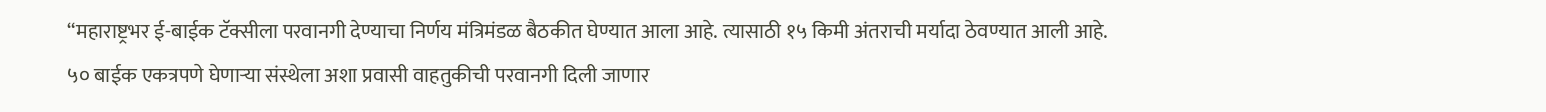“महाराष्ट्रभर ई-बाईक टॅक्सीला परवानगी देण्याचा निर्णय मंत्रिमंडळ बैठकीत घेण्यात आला आहे. त्यासाठी १५ किमी अंतराची मर्यादा ठेवण्यात आली आहे. ५० बाईक एकत्रपणे घेणाऱ्या संस्थेला अशा प्रवासी वाहतुकीची परवानगी दिली जाणार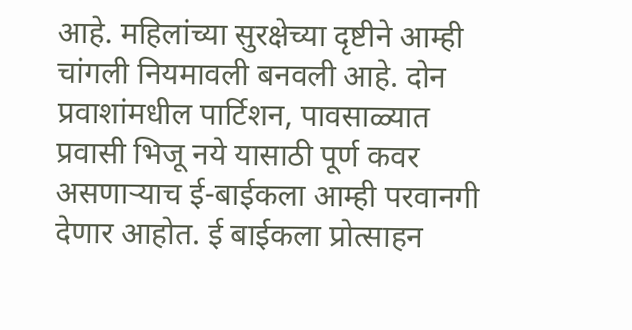आहे. महिलांच्या सुरक्षेच्या दृष्टीने आम्ही चांगली नियमावली बनवली आहे. दोन प्रवाशांमधील पार्टिशन, पावसाळ्यात प्रवासी भिजू नये यासाठी पूर्ण कवर असणाऱ्याच ई-बाईकला आम्ही परवानगी देणार आहोत. ई बाईकला प्रोत्साहन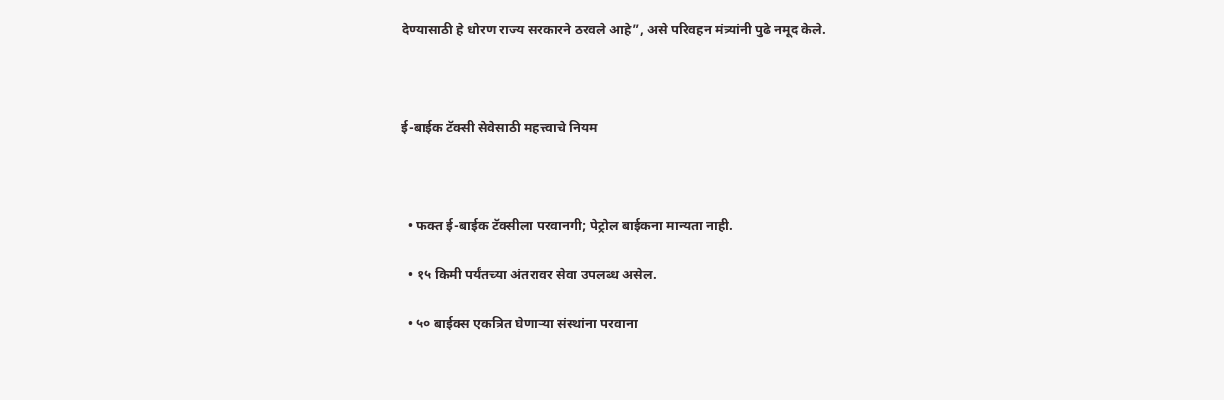देण्यासाठी हे धोरण राज्य सरकारने ठरवले आहे”, असे परिवहन मंत्र्यांनी पुढे नमूद केले.



ई-बाईक टॅक्सी सेवेसाठी महत्त्वाचे नियम



  • फक्त ई-बाईक टॅक्सीला परवानगी; पेट्रोल बाईकना मान्यता नाही.

  • १५ किमी पर्यंतच्या अंतरावर सेवा उपलब्ध असेल.

  • ५० बाईक्स एकत्रित घेणाऱ्या संस्थांना परवाना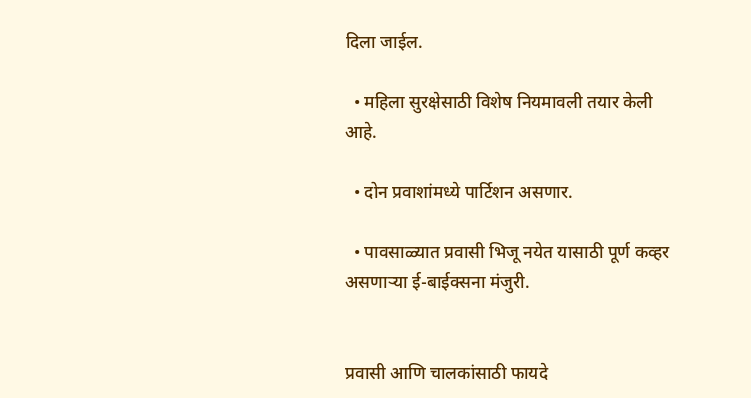दिला जाईल.

  • महिला सुरक्षेसाठी विशेष नियमावली तयार केली आहे.

  • दोन प्रवाशांमध्ये पार्टिशन असणार.

  • पावसाळ्यात प्रवासी भिजू नयेत यासाठी पूर्ण कव्हर असणाऱ्या ई-बाईक्सना मंजुरी.


प्रवासी आणि चालकांसाठी फायदे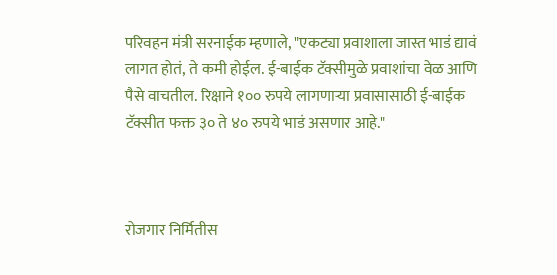परिवहन मंत्री सरनाईक म्हणाले, "एकट्या प्रवाशाला जास्त भाडं द्यावं लागत होतं, ते कमी होईल. ई-बाईक टॅक्सीमुळे प्रवाशांचा वेळ आणि पैसे वाचतील. रिक्षाने १०० रुपये लागणाऱ्या प्रवासासाठी ई-बाईक टॅक्सीत फक्त ३० ते ४० रुपये भाडं असणार आहे."



रोजगार निर्मितीस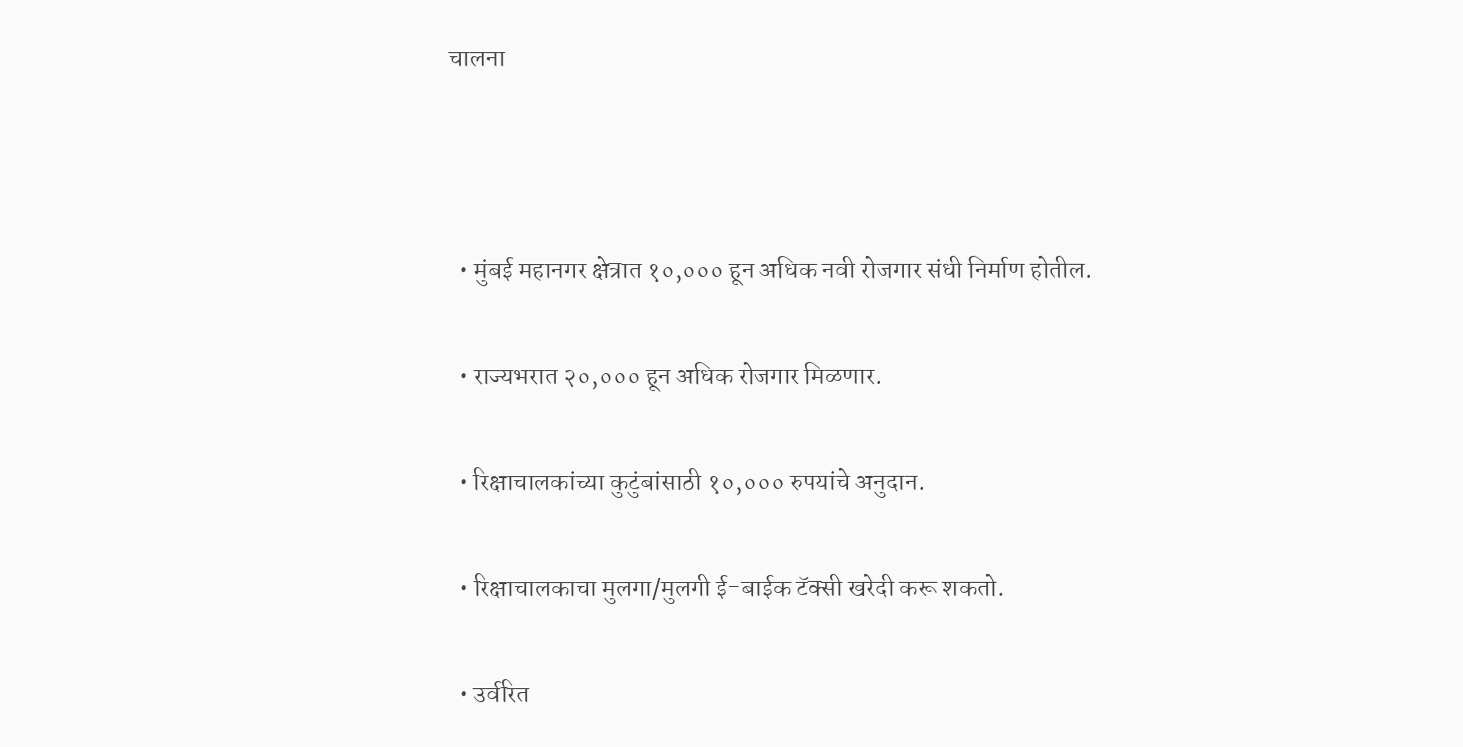चालना



  • मुंबई महानगर क्षेत्रात १०,००० हून अधिक नवी रोजगार संधी निर्माण होतील.

  • राज्यभरात २०,००० हून अधिक रोजगार मिळणार.

  • रिक्षाचालकांच्या कुटुंबांसाठी १०,००० रुपयांचे अनुदान.

  • रिक्षाचालकाचा मुलगा/मुलगी ई-बाईक टॅक्सी खरेदी करू शकतो.

  • उर्वरित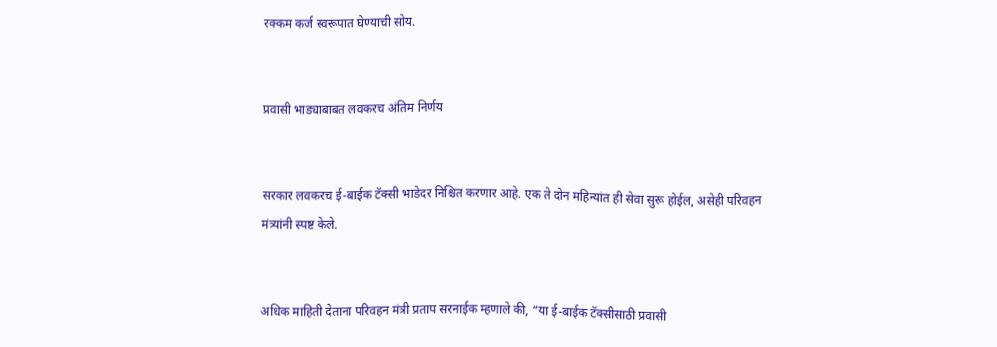रक्कम कर्ज स्वरूपात घेण्याची सोय.


प्रवासी भाड्याबाबत लवकरच अंतिम निर्णय


सरकार लवकरच ई-बाईक टॅक्सी भाडेदर निश्चित करणार आहे. एक ते दोन महिन्यांत ही सेवा सुरू होईल, असेही परिवहन मंत्र्यांनी स्पष्ट केले.


अधिक माहिती देताना परिवहन मंत्री प्रताप सरनाईक म्हणाले की, “या ई-बाईक टॅक्सीसाठी प्रवासी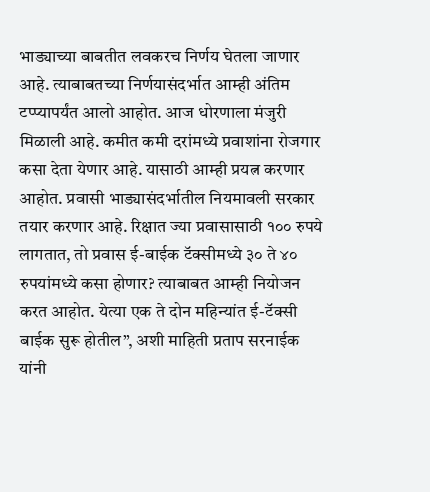भाड्याच्या बाबतीत लवकरच निर्णय घेतला जाणार आहे. त्याबाबतच्या निर्णयासंदर्भात आम्ही अंतिम टप्प्यापर्यंत आलो आहोत. आज धोरणाला मंजुरी मिळाली आहे. कमीत कमी दरांमध्ये प्रवाशांना रोजगार कसा देता येणार आहे. यासाठी आम्ही प्रयत्न करणार आहोत. प्रवासी भाड्यासंदर्भातील नियमावली सरकार तयार करणार आहे. रिक्षात ज्या प्रवासासाठी १०० रुपये लागतात, तो प्रवास ई-बाईक टॅक्सीमध्ये ३० ते ४० रुपयांमध्ये कसा होणार? त्याबाबत आम्ही नियोजन करत आहोत. येत्या एक ते दोन महिन्यांत ई-टॅक्सी बाईक सुरू होतील”, अशी माहिती प्रताप सरनाईक यांनी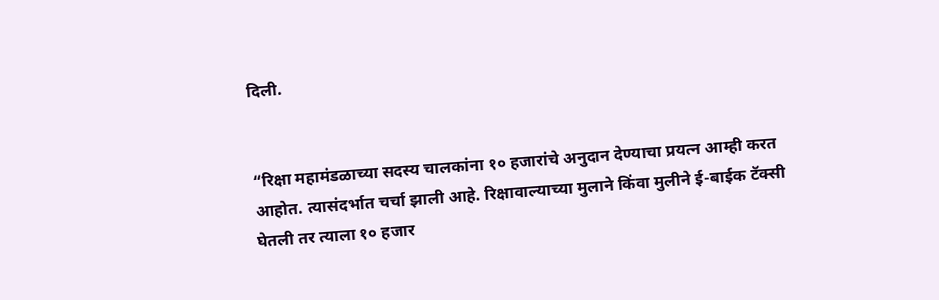दिली.


“रिक्षा महामंडळाच्या सदस्य चालकांना १० हजारांचे अनुदान देण्याचा प्रयत्न आम्ही करत आहोत. त्यासंदर्भात चर्चा झाली आहे. रिक्षावाल्याच्या मुलाने किंवा मुलीने ई-बाईक टॅक्सी घेतली तर त्याला १० हजार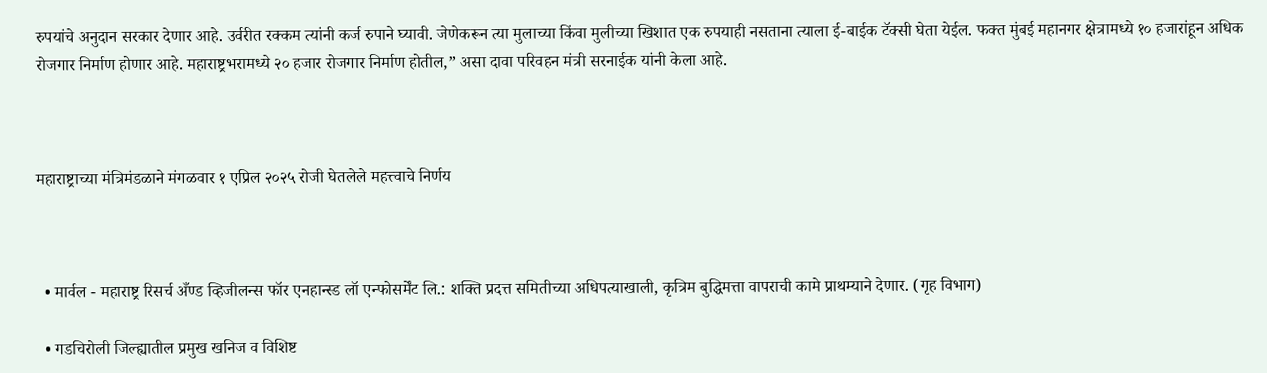रुपयांचे अनुदान सरकार देणार आहे. उर्वरीत रक्कम त्यांनी कर्ज रुपाने घ्यावी. जेणेकरून त्या मुलाच्या किंवा मुलीच्या खिशात एक रुपयाही नसताना त्याला ई-बाईक टॅक्सी घेता येईल. फक्त मुंबई महानगर क्षेत्रामध्ये १० हजारांहून अधिक रोजगार निर्माण होणार आहे. महाराष्ट्रभरामध्ये २० हजार रोजगार निर्माण होतील,” असा दावा परिवहन मंत्री सरनाईक यांनी केला आहे.



महाराष्ट्राच्या मंत्रिमंडळाने मंगळवार १ एप्रिल २०२५ रोजी घेतलेले महत्त्वाचे निर्णय



  • मार्वल - महाराष्ट्र रिसर्च अँण्ड व्हिजीलन्स फॉर एनहान्स्ड लॉ एन्फोसर्मेंट लि.: शक्ति प्रदत्त समितीच्या अधिपत्याखाली, कृत्रिम बुद्धिमत्ता वापराची कामे प्राथम्याने देणार. (गृह विभाग)

  • गडचिरोली जिल्ह्यातील प्रमुख खनिज व विशिष्ट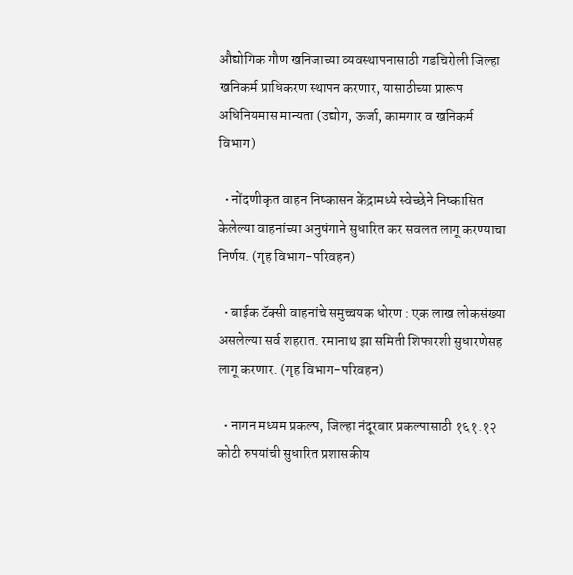औद्योगिक गौण खनिजाच्या व्यवस्थापनासाठी गडचिरोली जिल्हा खनिकर्म प्राधिकरण स्थापन करणार, यासाठीच्या प्रारूप अधिनियमास मान्यता (उद्योग, ऊर्जा, कामगार व खनिकर्म विभाग)

  • नोंदणीकृत वाहन निष्कासन केंद्रामध्ये स्वेच्छेने निष्कासित केलेल्या वाहनांच्या अनुषंगाने सुधारित कर सवलत लागू करण्याचा निर्णय. (गृह विभाग-परिवहन)

  • बाईक टॅक्सी वाहनांचे समुच्चयक धोरण : एक लाख लोकसंख्या असलेल्या सर्व शहरात. रमानाथ झा समिती शिफारशी सुधारणेसह लागू करणार. (गृह विभाग-परिवहन)

  • नागन मध्यम प्रकल्प, जिल्हा नंदूरबार प्रकल्पासाठी १६१.१२ कोटी रुपयांची सुधारित प्रशासकीय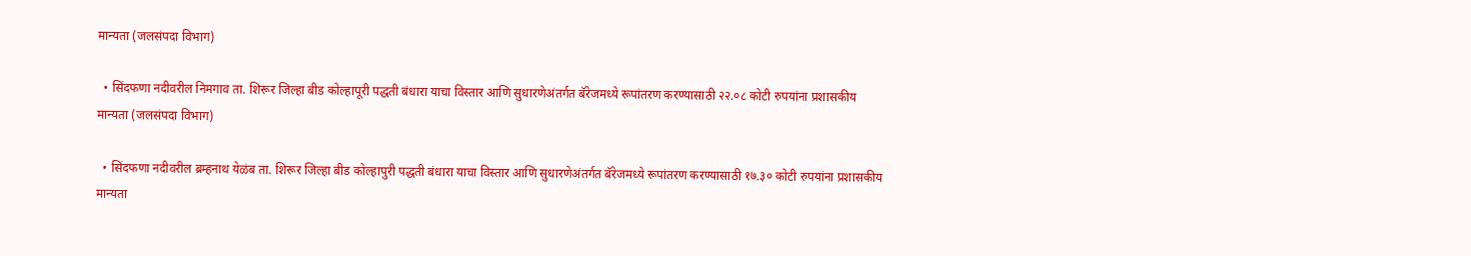मान्यता (जलसंपदा विभाग)

  • सिंदफणा नदीवरील निमगाव ता. शिरूर जिल्हा बीड कोल्हापूरी पद्धती बंधारा याचा विस्तार आणि सुधारणेअंतर्गत बॅरेजमध्ये रूपांतरण करण्यासाठी २२.०८ कोटी रुपयांना प्रशासकीय मान्यता (जलसंपदा विभाग)

  • सिंदफणा नदीवरील ब्रम्हनाथ येळंब ता. शिरूर जिल्हा बीड कोल्हापुरी पद्धती बंधारा याचा विस्तार आणि सुधारणेअंतर्गत बॅरेजमध्ये रूपांतरण करण्यासाठी १७.३० कोटी रुपयांना प्रशासकीय मान्यता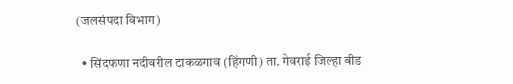(जलसंपदा विभाग)

  • सिंदफणा नदीवरील टाकळगाव (हिंगणी) ता. गेवराई जिल्हा बीड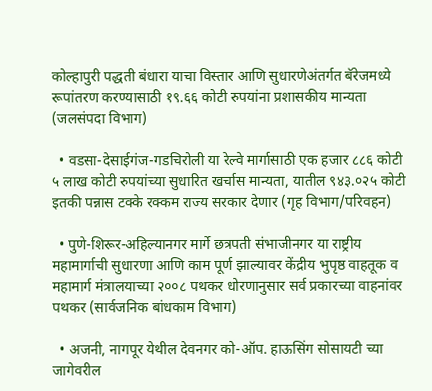कोल्हापुरी पद्धती बंधारा याचा विस्तार आणि सुधारणेअंतर्गत बॅरेजमध्ये रूपांतरण करण्यासाठी १९.६६ कोटी रुपयांना प्रशासकीय मान्यता (जलसंपदा विभाग)

  • वडसा-देसाईगंज-गडचिरोली या रेल्वे मार्गासाठी एक हजार ८८६ कोटी ५ लाख कोटी रुपयांच्या सुधारित खर्चास मान्यता, यातील ९४३.०२५ कोटी इतकी पन्नास टक्के रक्कम राज्य सरकार देणार (गृह विभाग/परिवहन)

  • पुणे-शिरूर-अहिल्यानगर मार्गे छत्रपती संभाजीनगर या राष्ट्रीय महामार्गाची सुधारणा आणि काम पूर्ण झाल्यावर केंद्रीय भुपृष्ठ वाहतूक व महामार्ग मंत्रालयाच्या २००८ पथकर धोरणानुसार सर्व प्रकारच्या वाहनांवर पथकर (सार्वजनिक बांधकाम विभाग)

  • अजनी, नागपूर येथील देवनगर को-ऑप. हाऊसिंग सोसायटी च्या जागेवरील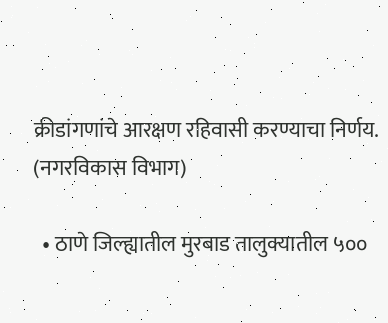क्रीडांगणांचे आरक्षण रहिवासी करण्याचा निर्णय. (नगरविकास विभाग)

  • ठाणे जिल्ह्यातील मुरबाड तालुक्यातील ५००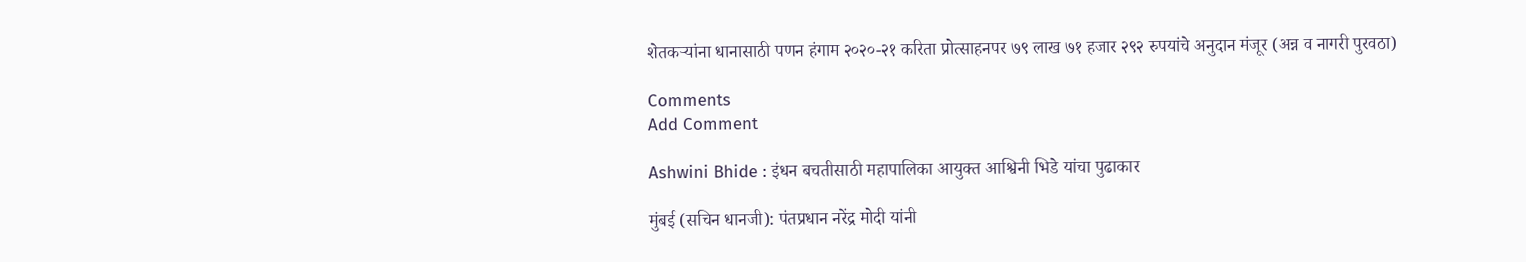शेतकऱ्यांना धानासाठी पणन हंगाम २०२०-२१ करिता प्रोत्साहनपर ७९ लाख ७१ हजार २९२ रुपयांचे अनुदान मंजूर (अन्न व नागरी पुरवठा)

Comments
Add Comment

Ashwini Bhide : इंधन बचतीसाठी महापालिका आयुक्त आश्विनी भिडे यांचा पुढाकार

मुंबई (सचिन धानजी): पंतप्रधान नरेंद्र मोदी यांनी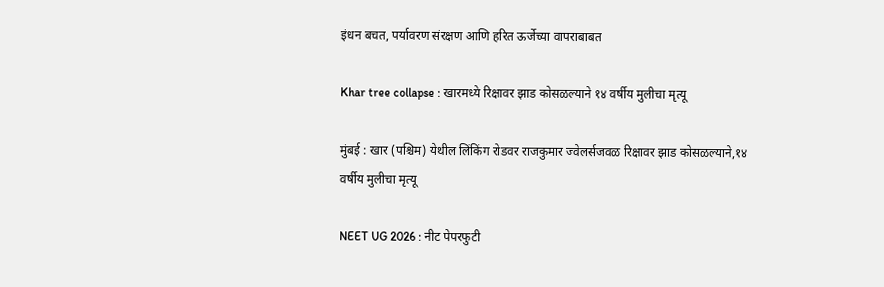इंधन बचत, पर्यावरण संरक्षण आणि हरित ऊर्जेच्या वापराबाबत

Khar tree collapse : खारमध्ये रिक्षावर झाड कोसळल्याने १४ वर्षीय मुलीचा मृत्यू

मुंबई : खार (पश्चिम) येथील लिंकिंग रोडवर राजकुमार ज्वेलर्सजवळ रिक्षावर झाड कोसळल्याने,१४ वर्षीय मुलीचा मृत्यू

NEET UG 2026 : नीट पेपरफुटी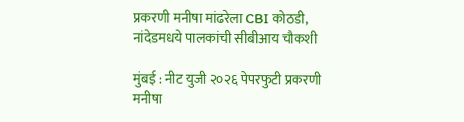प्रकरणी मनीषा मांढरेला CBI कोठडी, नांदेडमधये पालकांची सीबीआय चौकशी

मुंबई : नीट युजी २०२६ पेपरफुटी प्रकरणी मनीषा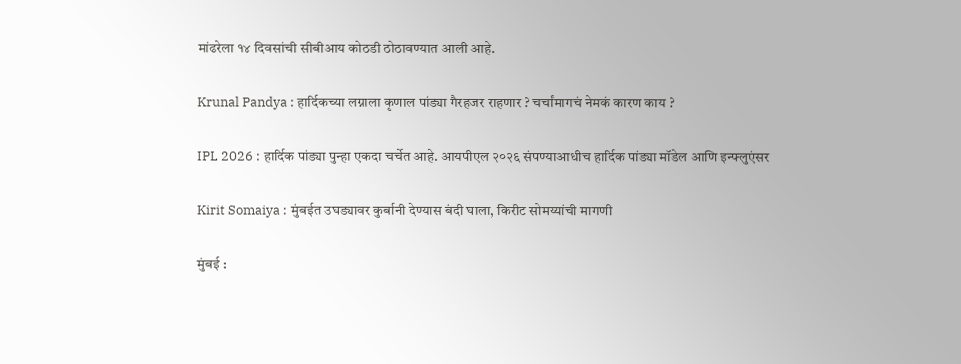मांढरेला १४ दिवसांची सीबीआय कोठडी ठोठावण्यात आली आहे.

Krunal Pandya : हार्दिकच्या लग्नाला कृणाल पांड्या गैरहजर राहणार ? चर्चांमागचं नेमकं कारण काय ?

IPL 2026 : हार्दिक पांड्या पुन्हा एकदा चर्चेत आहे. आयपीएल २०२६ संपण्याआधीच हार्दिक पांड्या मॉडेल आणि इन्फ्लुएंसर

Kirit Somaiya : मुंबईत उघड्यावर कुर्बानी देण्यास बंदी घाला, किरीट सोमय्यांची मागणी

मुंबई :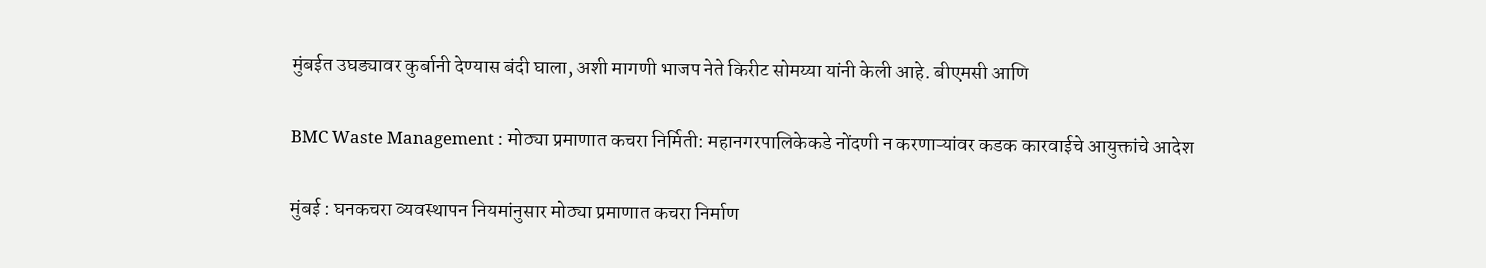मुंबईत उघड्यावर कुर्बानी देण्यास बंदी घाला, अशी मागणी भाजप नेते किरीट सोमय्या यांनी केली आहे. बीएमसी आणि

BMC Waste Management : मोठ्या प्रमाणात कचरा निर्मिती: महानगरपालिकेकडे नोंदणी न करणाऱ्यांवर कडक कारवाईचे आयुक्तांचे आदेश

मुंबई : घनकचरा व्यवस्थापन नियमांनुसार मोठ्या प्रमाणात कचरा निर्माण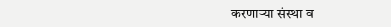करणाऱ्या संस्था व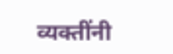व्यक्तींनी